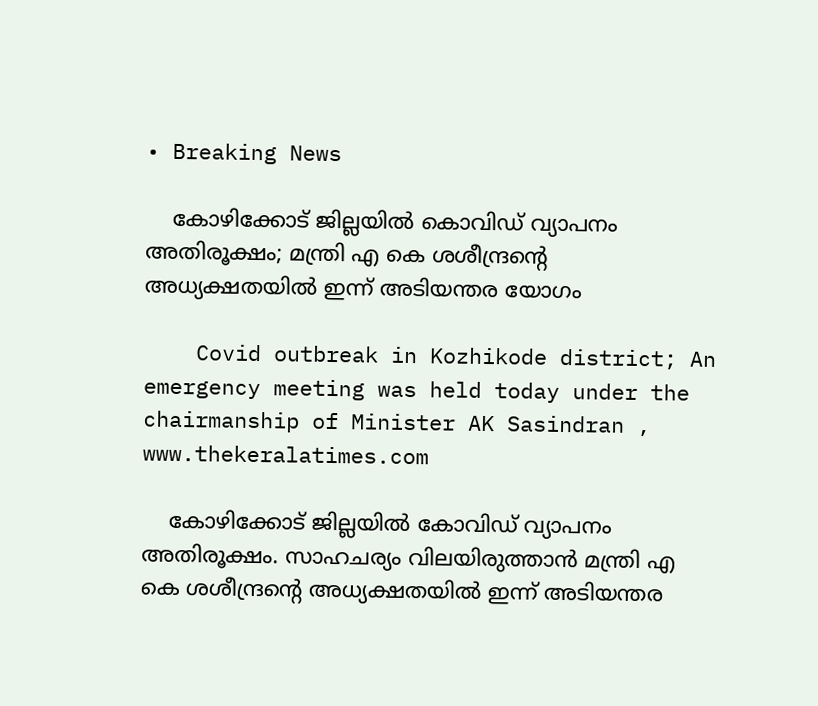• Breaking News

    കോഴിക്കോട് ജില്ലയില്‍ കൊവിഡ് വ്യാപനം അതിരൂക്ഷം; മന്ത്രി എ കെ ശശീന്ദ്രന്‍റെ അധ്യക്ഷതയില്‍ ഇന്ന് അടിയന്തര യോഗം

    Covid outbreak in Kozhikode district; An emergency meeting was held today under the chairmanship of Minister AK Sasindran , www.thekeralatimes.com

    കോഴിക്കോട് ജില്ലയില്‍ കോവിഡ് വ്യാപനം അതിരൂക്ഷം. സാഹചര്യം വിലയിരുത്താൻ മന്ത്രി എ കെ ശശീന്ദ്രന്‍റെ അധ്യക്ഷതയില്‍ ഇന്ന് അടിയന്തര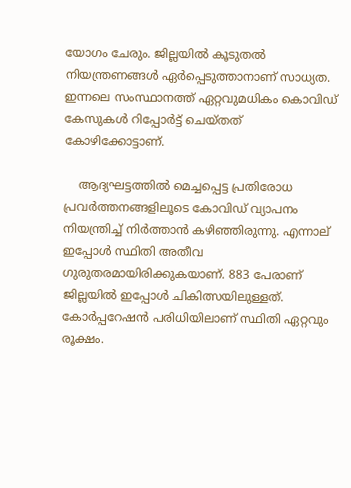യോഗം ചേരും. ജില്ലയില്‍ കൂടുതല്‍ നിയന്ത്രണങ്ങള്‍ ഏര്‍പ്പെടുത്താനാണ് സാധ്യത. ഇന്നലെ സംസ്ഥാനത്ത് ഏറ്റവുമധികം കൊവിഡ് കേസുകള്‍ റിപ്പോര്‍ട്ട് ചെയ്തത് കോഴിക്കോട്ടാണ്.

    ആദ്യഘട്ടത്തില്‍ മെച്ചപ്പെട്ട പ്രതിരോധ പ്രവര്‍ത്തനങ്ങളിലൂടെ കോവിഡ് വ്യാപനം നിയന്ത്രിച്ച് നിര്‍ത്താന്‍ കഴിഞ്ഞിരുന്നു. എന്നാല് ഇപ്പോള്‍ സ്ഥിതി അതീവ ഗുരുതരമായിരിക്കുകയാണ്. 883 പേരാണ് ജില്ലയിൽ ഇപ്പോൾ ചികിത്സയിലുള്ളത്. കോര്‍പ്പറേഷന്‍ പരിധിയിലാണ് സ്ഥിതി ഏറ്റവും രൂക്ഷം.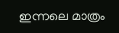ഇന്നലെ മാത്രം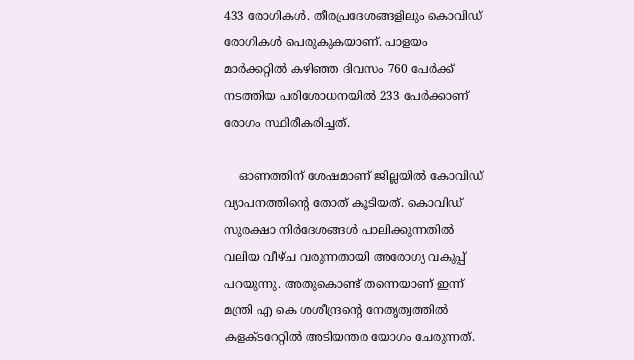433 രോഗികള്‍. തീരപ്രദേശങ്ങളിലും കൊവിഡ് രോഗികള്‍ പെരുകുകയാണ്. പാളയം മാര്‍ക്കറ്റില്‍ കഴിഞ്ഞ ദിവസം 760 പേര്‍ക്ക് നടത്തിയ പരിശോധനയില്‍ 233 പേര്‍ക്കാണ് രോഗം സ്ഥിരീകരിച്ചത്.

    ഓണത്തിന് ശേഷമാണ് ജില്ലയില്‍ കോവിഡ് വ്യാപനത്തിന്‍റെ തോത് കൂടിയത്. കൊവിഡ് സുരക്ഷാ നിര്‍ദേശങ്ങള്‍ പാലിക്കുന്നതില്‍ വലിയ വീഴ്ച വരുന്നതായി അരോഗ്യ വകുപ്പ് പറയുന്നു. അതുകൊണ്ട് തന്നെയാണ് ഇന്ന് മന്ത്രി എ കെ ശശീന്ദ്രന്‍റെ നേതൃത്വത്തില്‍ കളക്ടറേറ്റില്‍ അടിയന്തര യോഗം ചേരുന്നത്.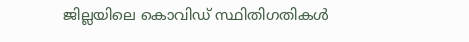ജില്ലയിലെ കൊവിഡ് സ്ഥിതിഗതികള്‍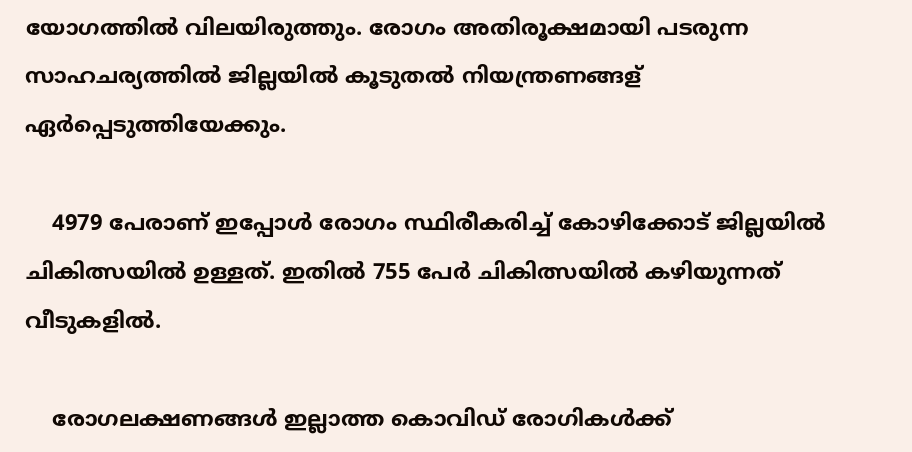യോഗത്തില്‍ വിലയിരുത്തും. രോഗം അതിരൂക്ഷമായി പടരുന്ന സാഹചര്യത്തില്‍ ജില്ലയില്‍ കൂടുതല്‍ നിയന്ത്രണങ്ങള‍് ഏര്‍പ്പെടുത്തിയേക്കും.

    4979 പേരാണ് ഇപ്പോൾ രോഗം സ്ഥിരീകരിച്ച് കോഴിക്കോട് ജില്ലയില്‍ ചികിത്സയില്‍ ഉള്ളത്. ഇതില്‍ 755 പേര്‍ ചികിത്സയില്‍ കഴിയുന്നത് വീടുകളില്‍.

    രോഗലക്ഷണങ്ങള്‍ ഇല്ലാത്ത കൊവിഡ് രോഗികള്‍ക്ക്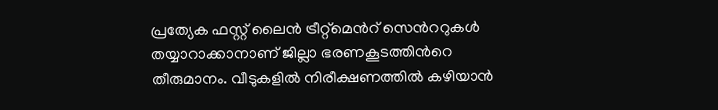പ്രത്യേക ഫസ്റ്റ് ലൈന്‍ ട്രീറ്റ്മെന്‍റ് സെന്‍ററുകള്‍ തയ്യാറാക്കാനാണ് ജില്ലാ ഭരണകൂടത്തിന്‍റെ തീരുമാനം. വീടുകളില്‍ നിരീക്ഷണത്തില്‍ കഴിയാന്‍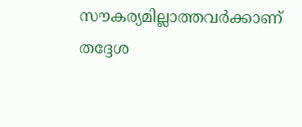സൗകര്യമില്ലാത്തവര്‍ക്കാണ് തദ്ദേശ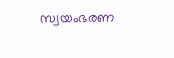സ്വയംഭരണ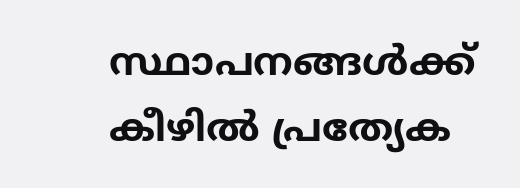സ്ഥാപനങ്ങള്‍ക്ക് കീഴില്‍ പ്രത്യേക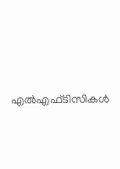എല്‍എഫ്ടിസികള്‍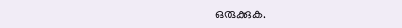ഒരുക്കുക.